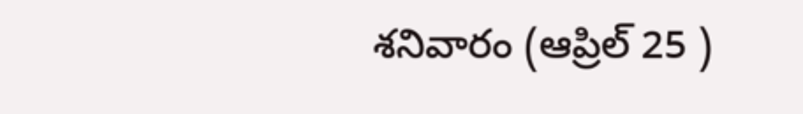శనివారం (ఆప్రిల్ 25 )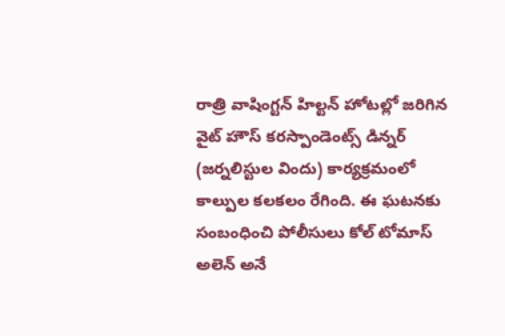రాత్రి వాషింగ్టన్ హిల్టన్ హోటల్లో జరిగిన వైట్ హౌస్ కరస్పాండెంట్స్ డిన్నర్ (జర్నలిస్టుల విందు) కార్యక్రమంలో కాల్పుల కలకలం రేగింది. ఈ ఘటనకు సంబంధించి పోలీసులు కోల్ టోమాస్ అలెన్ అనే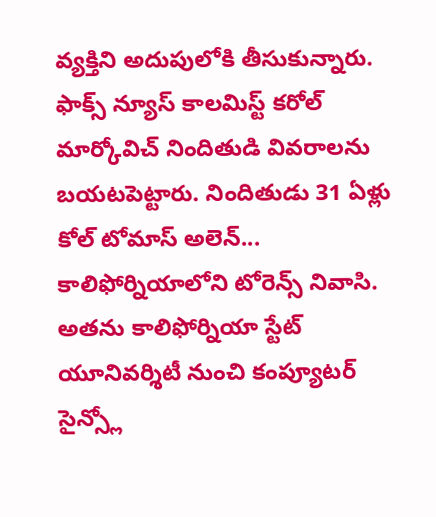వ్యక్తిని అదుపులోకి తీసుకున్నారు.
ఫాక్స్ న్యూస్ కాలమిస్ట్ కరోల్ మార్కోవిచ్ నిందితుడి వివరాలను బయటపెట్టారు. నిందితుడు 31 ఏళ్లు కోల్ టోమాస్ అలెన్... కాలిఫోర్నియాలోని టోరెన్స్ నివాసి. అతను కాలిఫోర్నియా స్టేట్ యూనివర్శిటీ నుంచి కంప్యూటర్ సైన్స్లో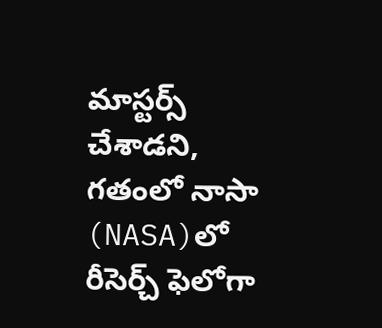మాస్టర్స్ చేశాడని, గతంలో నాసా (NASA)లో రీసెర్చ్ ఫెలోగా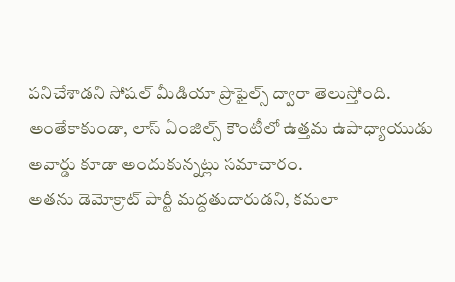పనిచేశాడని సోషల్ మీడియా ప్రొఫైల్స్ ద్వారా తెలుస్తోంది. అంతేకాకుండా, లాస్ ఏంజిల్స్ కౌంటీలో ఉత్తమ ఉపాధ్యాయుడు అవార్డు కూడా అందుకున్నట్లు సమాచారం.
అతను డెమోక్రాట్ పార్టీ మద్దతుదారుడని, కమలా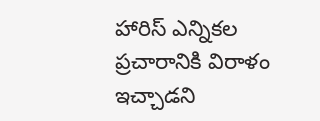హారిస్ ఎన్నికల ప్రచారానికి విరాళం ఇచ్చాడని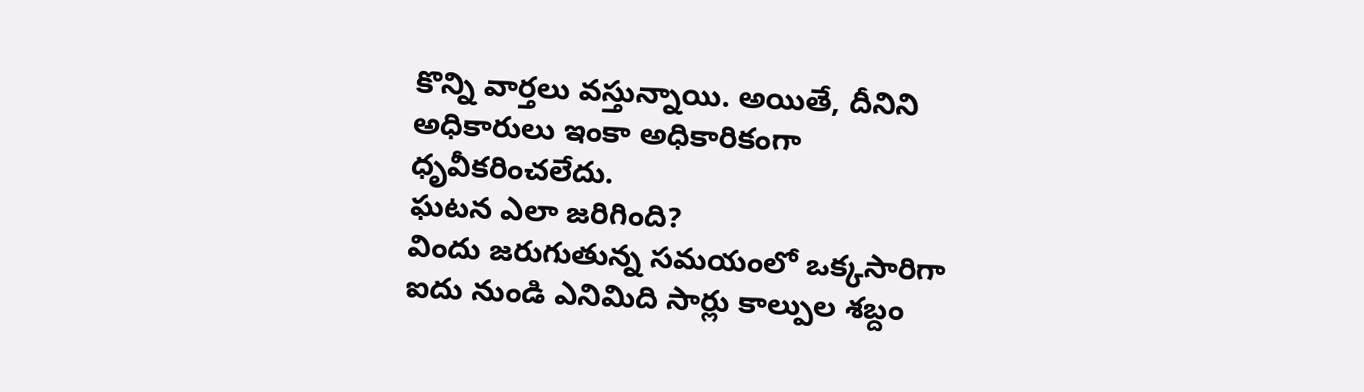కొన్ని వార్తలు వస్తున్నాయి. అయితే, దీనిని అధికారులు ఇంకా అధికారికంగా ధృవీకరించలేదు.
ఘటన ఎలా జరిగింది?
విందు జరుగుతున్న సమయంలో ఒక్కసారిగా ఐదు నుండి ఎనిమిది సార్లు కాల్పుల శబ్దం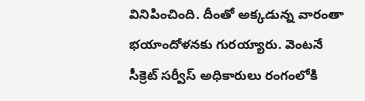వినిపించింది. దీంతో అక్కడున్న వారంతా భయాందోళనకు గురయ్యారు. వెంటనే సీక్రెట్ సర్వీస్ అధికారులు రంగంలోకి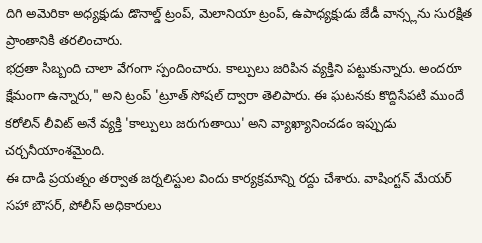దిగి అమెరికా అధ్యక్షుడు డొనాల్డ్ ట్రంప్, మెలానియా ట్రంప్, ఉపాధ్యక్షుడు జేడీ వాన్స్లను సురక్షిత ప్రాంతానికి తరలించారు.
భద్రతా సిబ్బంది చాలా వేగంగా స్పందించారు. కాల్పులు జరిపిన వ్యక్తిని పట్టుకున్నారు. అందరూ క్షేమంగా ఉన్నారు," అని ట్రంప్ 'ట్రూత్ సోషల్ ద్వారా తెలిపారు. ఈ ఘటనకు కొద్దిసేపటి ముందే కరోలిన్ లీవిట్ అనే వ్యక్తి 'కాల్పులు జరుగుతాయి' అని వ్యాఖ్యానించడం ఇప్పుడు చర్చనీయాంశమైంది.
ఈ దాడి ప్రయత్నం తర్వాత జర్నలిస్టుల విందు కార్యక్రమాన్ని రద్దు చేశారు. వాషింగ్టన్ మేయర్ సహా బౌసర్, పోలీస్ అధికారులు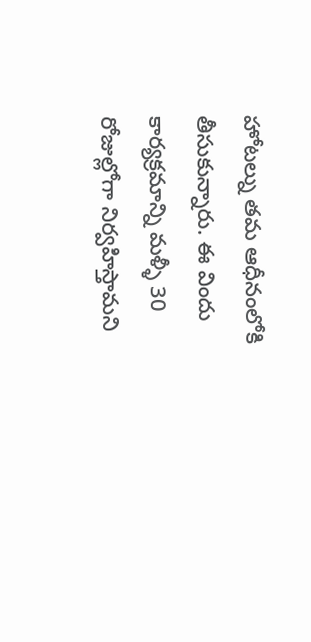హోటల్ను తమ ఆధీనంలోకి తీసుకున్నారు. ఈ విందు కార్యక్రమాన్ని మళ్ళీ 30 రోజుల్లోగా నిర్వహిస్తామని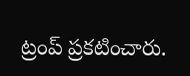ట్రంప్ ప్రకటించారు.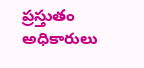ప్రస్తుతం అధికారులు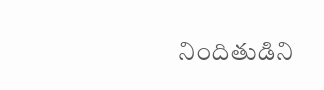నిందితుడిని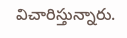విచారిస్తున్నారు.